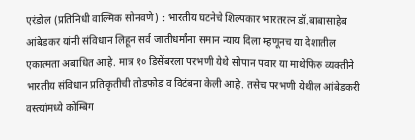एरंडोल (प्रतिनिधी वाल्मिक सोनवणे) : भारतीय घटनेचे शिल्पकार भारतरत्न डॉ.बाबासाहेब आंबेडकर यांनी संविधान लिहून सर्व जातीधर्मांना समान न्याय दिला म्हणूनच या देशातील एकात्मता अबाधित आहे. मात्र १० डिसेंबरला परभणी येथे सोपान पवार या माथेफिरु व्यक्तीने भारतीय संविधान प्रतिकृतीची तोडफोड व विटंबना केली आहे. तसेच परभणी येथील आंबेडकरी वस्त्यांमध्ये कोम्बिग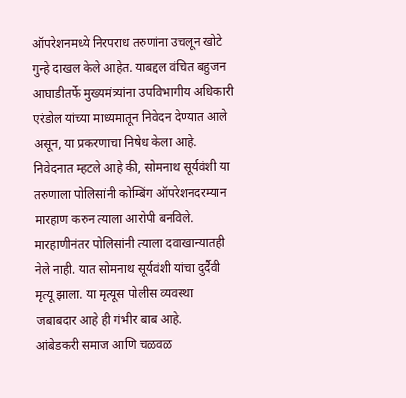ऑपरेशनमध्ये निरपराध तरुणांना उचलून खोटे गुन्हे दाखल केले आहेत. याबद्दल वंचित बहुजन आघाडीतर्फे मुख्यमंत्र्यांना उपविभागीय अधिकारी एरंडोल यांच्या माध्यमातून निवेदन देण्यात आले असून, या प्रकरणाचा निषेध केला आहे.
निवेदनात म्हटले आहे की, सोमनाथ सूर्यवंशी या तरुणाला पोलिसांनी कोम्बिंग ऑपरेशनदरम्यान मारहाण करुन त्याला आरोपी बनविले. मारहाणीनंतर पोलिसांनी त्याला दवाखान्यातही नेले नाही. यात सोमनाथ सूर्यवंशी यांचा दुर्दैवी मृत्यू झाला. या मृत्यूस पोलीस व्यवस्था जबाबदार आहे ही गंभीर बाब आहे.
आंबेडकरी समाज आणि चळवळ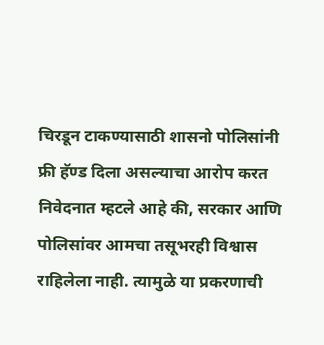चिरडून टाकण्यासाठी शासनो पोलिसांनी फ्री हॅण्ड दिला असल्याचा आरोप करत निवेदनात म्हटले आहे की, सरकार आणि पोलिसांवर आमचा तसूभरही विश्वास राहिलेला नाही. त्यामुळे या प्रकरणाची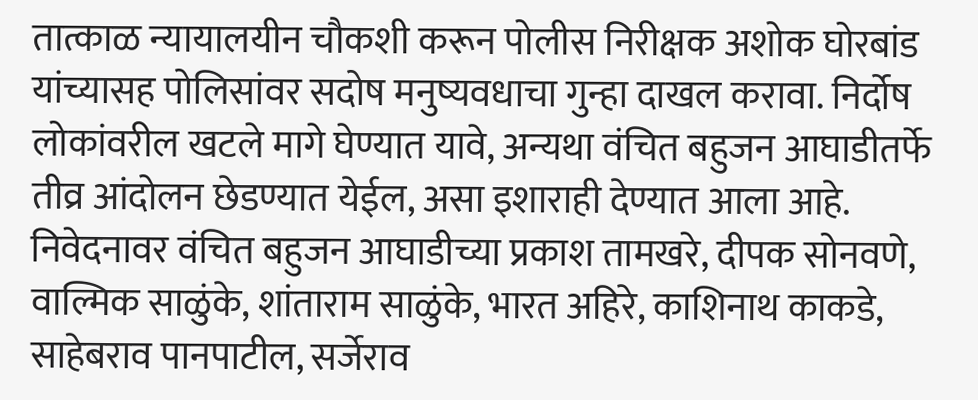तात्काळ न्यायालयीन चौकशी करून पोलीस निरीक्षक अशोक घोरबांड यांच्यासह पोलिसांवर सदोष मनुष्यवधाचा गुन्हा दाखल करावा. निर्दोष लोकांवरील खटले मागे घेण्यात यावे, अन्यथा वंचित बहुजन आघाडीतर्फे तीव्र आंदोलन छेडण्यात येईल, असा इशाराही देण्यात आला आहे.
निवेदनावर वंचित बहुजन आघाडीच्या प्रकाश तामखरे, दीपक सोनवणे, वाल्मिक साळुंके, शांताराम साळुंके, भारत अहिरे, काशिनाथ काकडे, साहेबराव पानपाटील, सर्जेराव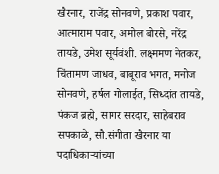खैरनार, राजेंद्र सोनवणे, प्रकाश पवार, आत्माराम पवार, अमोल बोरसे, नरेंद्र तायडे, उमेश सूर्यवंशी. लक्ष्ममण नेतकर, चिंतामण जाधव, बाबूराव भगत, मनोज सोनवणे, हर्षल गोलाईत, सिध्दांत तायडे, पंकज ब्रह्मे, सागर सरदार, साहेबराव सपकाळे, सौ.संगीता खैरनार या पदाधिकाऱ्यांच्या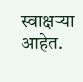स्वाक्षऱ्या आहेत.